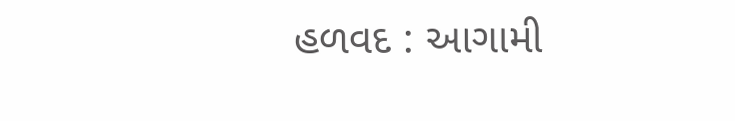હળવદ : આગામી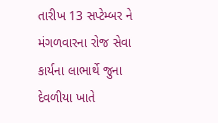તારીખ 13 સપ્ટેમ્બર ને મંગળવારના રોજ સેવા કાર્યના લાભાર્થે જુના દેવળીયા ખાતે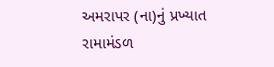અમરાપર (ના)નું પ્રખ્યાત રામામંડળ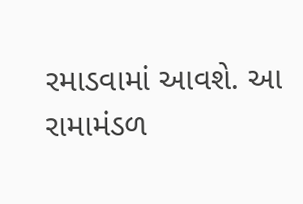રમાડવામાં આવશે. આ રામામંડળ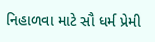નિહાળવા માટે સૌ ધર્મ પ્રેમી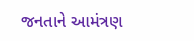જનતાને આમંત્રણ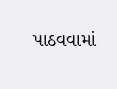પાઠવવામાં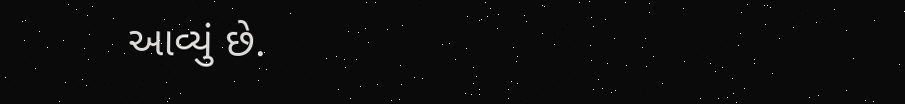આવ્યું છે.